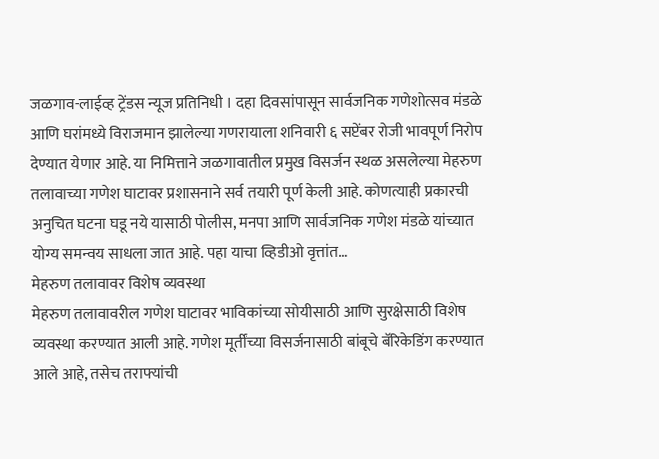जळगाव-लाईव्ह ट्रेंडस न्यूज प्रतिनिधी । दहा दिवसांपासून सार्वजनिक गणेशोत्सव मंडळे आणि घरांमध्ये विराजमान झालेल्या गणरायाला शनिवारी ६ सप्टेंबर रोजी भावपूर्ण निरोप देण्यात येणार आहे. या निमित्ताने जळगावातील प्रमुख विसर्जन स्थळ असलेल्या मेहरुण तलावाच्या गणेश घाटावर प्रशासनाने सर्व तयारी पूर्ण केली आहे. कोणत्याही प्रकारची अनुचित घटना घडू नये यासाठी पोलीस, मनपा आणि सार्वजनिक गणेश मंडळे यांच्यात योग्य समन्वय साधला जात आहे. पहा याचा व्हिडीओ वृत्तांत…
मेहरुण तलावावर विशेष व्यवस्था
मेहरुण तलावावरील गणेश घाटावर भाविकांच्या सोयीसाठी आणि सुरक्षेसाठी विशेष व्यवस्था करण्यात आली आहे. गणेश मूर्तींच्या विसर्जनासाठी बांबूचे बॅरिकेडिंग करण्यात आले आहे, तसेच तराफ्यांची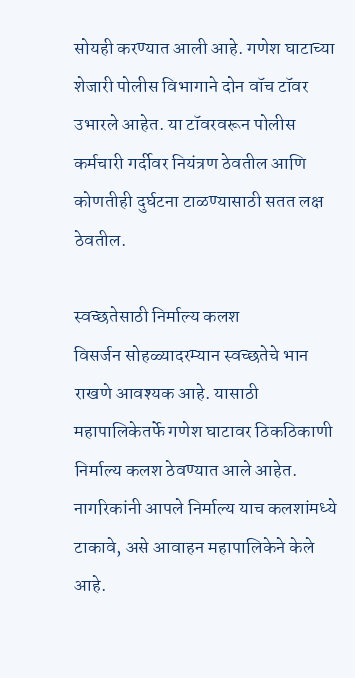सोयही करण्यात आली आहे. गणेश घाटाच्या शेजारी पोलीस विभागाने दोन वॉच टॉवर उभारले आहेत. या टॉवरवरून पोलीस कर्मचारी गर्दीवर नियंत्रण ठेवतील आणि कोणतीही दुर्घटना टाळण्यासाठी सतत लक्ष ठेवतील.

स्वच्छतेसाठी निर्माल्य कलश
विसर्जन सोहळ्यादरम्यान स्वच्छतेचे भान राखणे आवश्यक आहे. यासाठी महापालिकेतर्फे गणेश घाटावर ठिकठिकाणी निर्माल्य कलश ठेवण्यात आले आहेत. नागरिकांनी आपले निर्माल्य याच कलशांमध्ये टाकावे, असे आवाहन महापालिकेने केले आहे.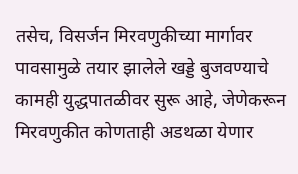तसेच, विसर्जन मिरवणुकीच्या मार्गावर पावसामुळे तयार झालेले खड्डे बुजवण्याचे कामही युद्धपातळीवर सुरू आहे, जेणेकरून मिरवणुकीत कोणताही अडथळा येणार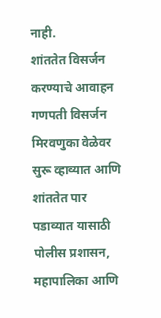नाही.
शांततेत विसर्जन करण्याचे आवाहन
गणपती विसर्जन मिरवणुका वेळेवर सुरू व्हाव्यात आणि शांततेत पार पडाव्यात यासाठी पोलीस प्रशासन, महापालिका आणि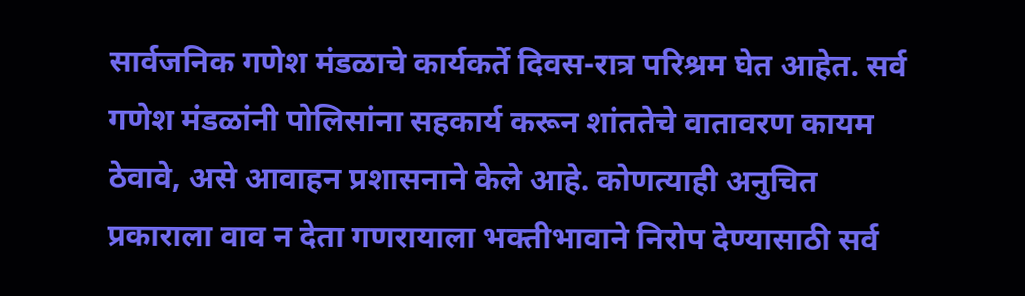सार्वजनिक गणेश मंडळाचे कार्यकर्ते दिवस-रात्र परिश्रम घेत आहेत. सर्व गणेश मंडळांनी पोलिसांना सहकार्य करून शांततेचे वातावरण कायम ठेवावे, असे आवाहन प्रशासनाने केले आहे. कोणत्याही अनुचित प्रकाराला वाव न देता गणरायाला भक्तीभावाने निरोप देण्यासाठी सर्व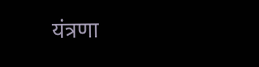यंत्रणा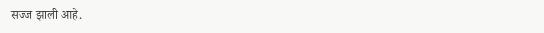सज्ज झाली आहे.